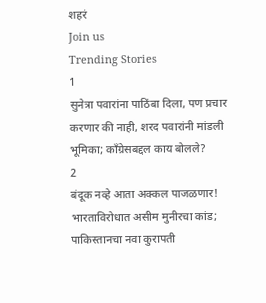शहरं
Join us
Trending Stories
1
सुनेत्रा पवारांना पाठिंबा दिला, पण प्रचार करणार की नाही, शरद पवारांनी मांडली भूमिका; काँग्रेसबद्दल काय बोलले?
2
बंदूक नव्हे आता अक्कल पाजळणार! भारताविरोधात असीम मुनीरचा कांड; पाकिस्तानचा नवा कुरापती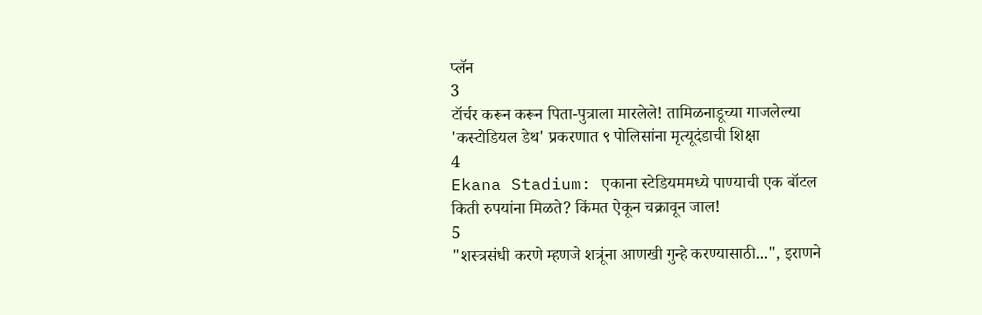प्लॅन
3
टॉर्चर करून करून पिता-पुत्राला मारलेले! तामिळनाडूच्या गाजलेल्या 'कस्टोडियल डेथ' प्रकरणात ९ पोलिसांना मृत्यूदंडाची शिक्षा
4
Ekana Stadium: एकाना स्टेडियममध्ये पाण्याची एक बॉटल किती रुपयांना मिळते? किंमत ऐकून चक्रावून जाल!
5
"शस्त्रसंधी करणे म्हणजे शत्रूंना आणखी गुन्हे करण्यासाठी...", इराणने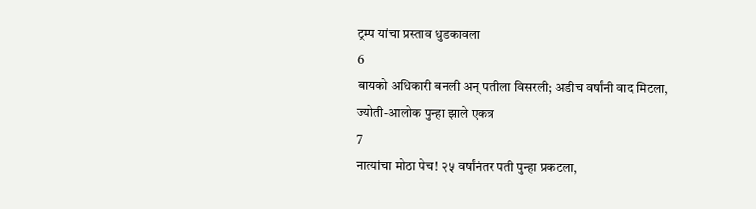ट्रम्प यांचा प्रस्ताव धुडकावला
6
बायको अधिकारी बनली अन् पतीला विसरली; अडीच वर्षांनी वाद मिटला, ज्योती-आलोक पुन्हा झाले एकत्र
7
नात्यांचा मोठा पेच! २५ वर्षांनंतर पती पुन्हा प्रकटला,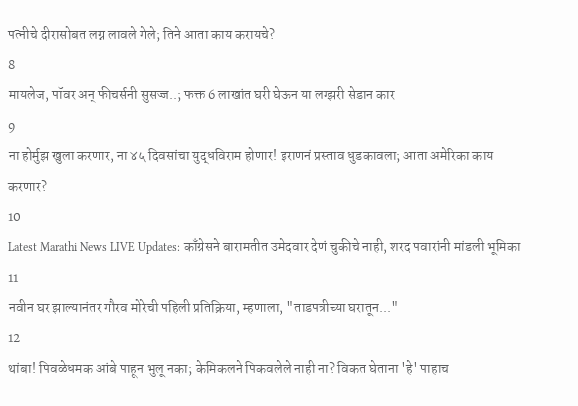पत्नीचे दीरासोबत लग्न लावले गेले; तिने आता काय करायचे?
8
मायलेज, पॉवर अन् फीचर्सनी सुसज्ज..; फक्त 6 लाखांत घरी घेऊन या लग्झरी सेडान कार
9
ना होर्मुझ खुला करणार, ना ४५ दिवसांचा युद्धविराम होणार! इराणनं प्रस्ताव धुडकावला; आता अमेरिका काय करणार?
10
Latest Marathi News LIVE Updates: काँग्रेसने बारामतीत उमेदवार देणं चुकीचे नाही, शरद पवारांनी मांडली भूमिका
11
नवीन घर झाल्यानंतर गौरव मोरेची पहिली प्रतिक्रिया, म्हणाला, "ताडपत्रीच्या घरातून..."
12
थांबा! पिवळेधमक आंबे पाहून भुलू नका; केमिकलने पिकवलेले नाही ना? विकत घेताना 'हे' पाहाच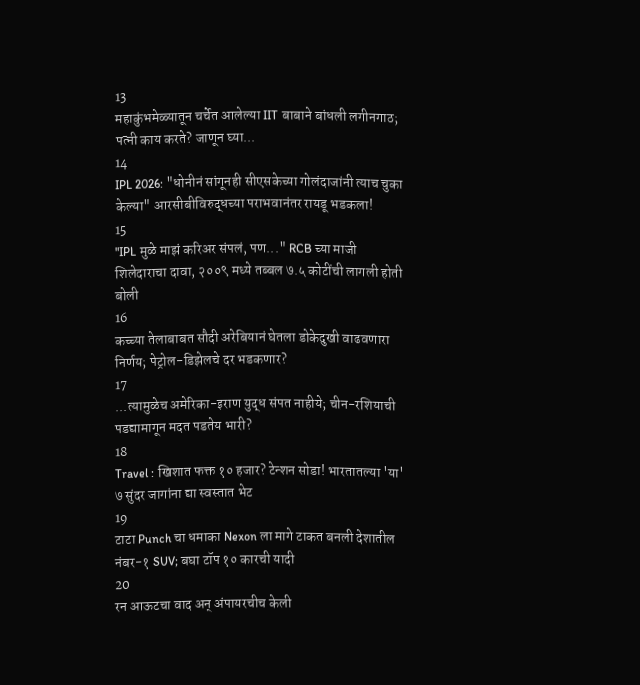13
महाकुंभमेळ्यातून चर्चेत आलेल्या IIT बाबाने बांधली लगीनगाठ; पत्नी काय करते? जाणून घ्या...
14
IPL 2026: "धोनीनं सांगूनही सीएसकेच्या गोलंदाजांनी त्याच चुका केल्या" आरसीबीविरुद्धच्या पराभवानंतर रायडू भडकला!
15
"IPL मुळे माझं करिअर संपलं, पण..." RCB च्या माजी शिलेदाराचा दावा, २००९ मध्ये तब्बल ७.५ कोटींची लागली होती बोली
16
कच्च्या तेलाबाबत सौदी अरेबियानं घेतला डोकेदुखी वाढवणारा निर्णय; पेट्रोल-डिझेलचे दर भडकणार?
17
...त्यामुळेच अमेरिका-इराण युद्ध संपत नाहीये; चीन-रशियाची पडद्यामागून मदत पडतेय भारी?
18
Travel : खिशात फक्त १० हजार? टेन्शन सोडा! भारतातल्या 'या' ७ सुंदर जागांना द्या स्वस्तात भेट
19
टाटा Punch चा धमाका Nexon ला मागे टाकत बनली देशातील नंबर-१ SUV; बघा टॉप १० कारची यादी
20
रन आऊटचा वाद अन् अंपायरचीच केली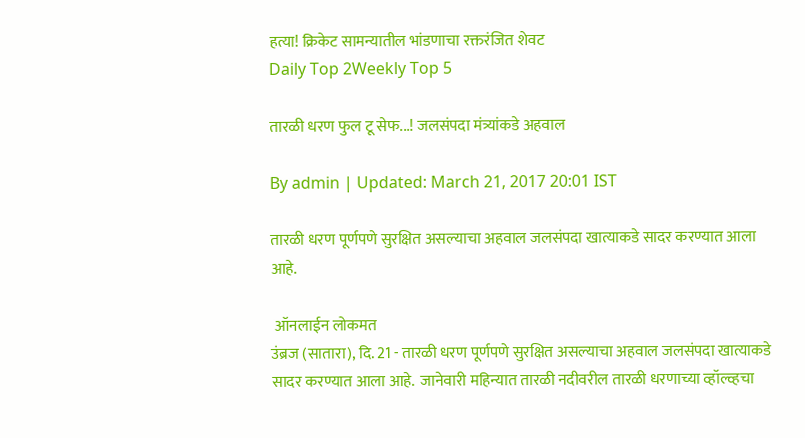हत्या! क्रिकेट सामन्यातील भांडणाचा रक्तरंजित शेवट
Daily Top 2Weekly Top 5

तारळी धरण फुल टू सेफ...! जलसंपदा मंत्र्यांकडे अहवाल

By admin | Updated: March 21, 2017 20:01 IST

तारळी धरण पूर्णपणे सुरक्षित असल्याचा अहवाल जलसंपदा खात्याकडे सादर करण्यात आला आहे.

 ऑनलाईन लोकमत
उंब्रज (सातारा), दि. 21 - तारळी धरण पूर्णपणे सुरक्षित असल्याचा अहवाल जलसंपदा खात्याकडे सादर करण्यात आला आहे.  जानेवारी महिन्यात तारळी नदीवरील तारळी धरणाच्या व्हॉल्व्हचा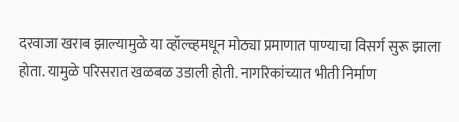दरवाजा खराब झाल्यामुळे या व्हॉल्व्हमधून मोठ्या प्रमाणात पाण्याचा विसर्ग सुरू झाला होता. यामुळे परिसरात खळबळ उडाली होती. नागरिकांच्यात भीती निर्माण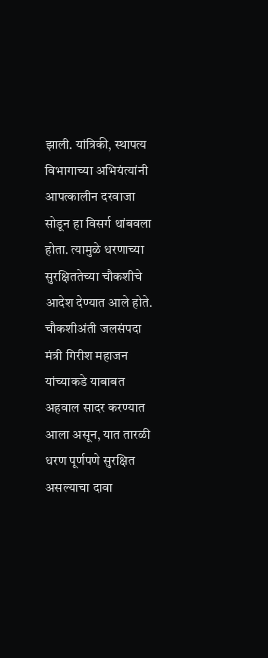झाली. यांत्रिकी, स्थापत्य विभागाच्या अभियंत्यांनी आपत्कालीन दरवाजा सोडून हा विसर्ग थांबवला होता. त्यामुळे धरणाच्या सुरक्षिततेच्या चौकशीचे आदेश देण्यात आले होते. चौकशीअंती जलसंपदा मंत्री गिरीश महाजन यांच्याकडे याबाबत अहवाल सादर करण्यात आला असून, यात तारळी धरण पूर्णपणे सुरक्षित असल्याचा दावा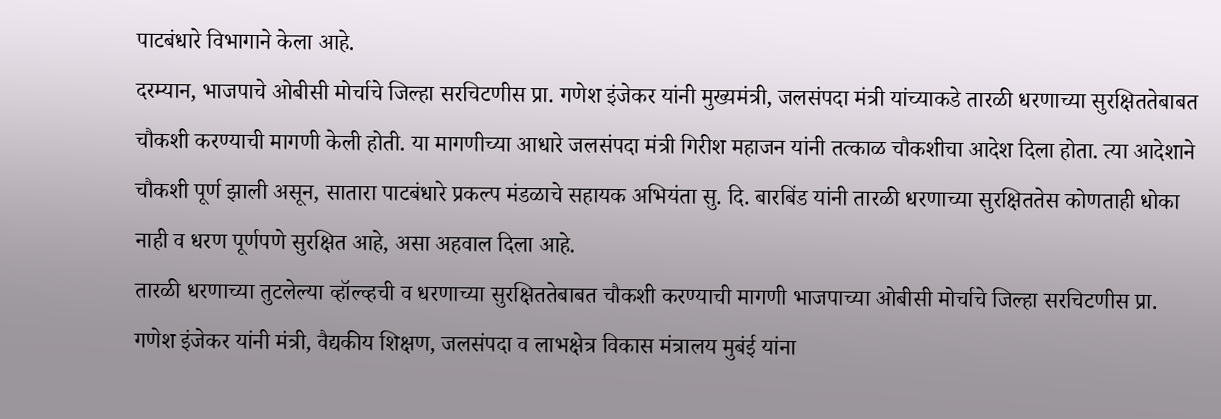पाटबंधारे विभागाने केला आहे.
दरम्यान, भाजपाचे ओबीसी मोर्चाचे जिल्हा सरचिटणीस प्रा. गणेश इंजेकर यांनी मुख्यमंत्री, जलसंपदा मंत्री यांच्याकडे तारळी धरणाच्या सुरक्षिततेबाबत चौकशी करण्याची मागणी केली होती. या मागणीच्या आधारे जलसंपदा मंत्री गिरीश महाजन यांनी तत्काळ चौकशीचा आदेश दिला होता. त्या आदेशाने चौकशी पूर्ण झाली असून, सातारा पाटबंधारे प्रकल्प मंडळाचे सहायक अभियंता सु. दि. बारबिंड यांनी तारळी धरणाच्या सुरक्षिततेस कोणताही धोका नाही व धरण पूर्णपणे सुरक्षित आहे, असा अहवाल दिला आहे.
तारळी धरणाच्या तुटलेल्या व्हॉल्व्हची व धरणाच्या सुरक्षिततेबाबत चौकशी करण्याची मागणी भाजपाच्या ओबीसी मोर्चाचे जिल्हा सरचिटणीस प्रा. गणेश इंजेकर यांनी मंत्री, वैद्यकीय शिक्षण, जलसंपदा व लाभक्षेत्र विकास मंत्रालय मुबंई यांना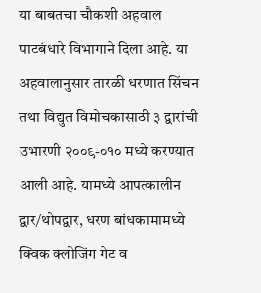या बाबतचा चौकशी अहवाल पाटबंधारे विभागाने दिला आहे. या अहवालानुसार तारळी धरणात सिंचन तथा विद्युत विमोचकासाठी ३ द्वारांची उभारणी २००९-०१० मध्ये करण्यात आली आहे. यामध्ये आपत्कालीन द्वार/थोपद्वार, धरण बांधकामामध्ये क्विक क्लोजिंग गेट व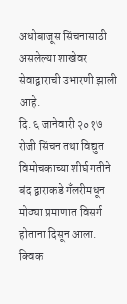अधोबाजूस सिंचनासाठी असलेल्या शाखेवर सेवाद्वाराची उभारणी झाली आहे.
दि. ६ जानेवारी २०१७ रोजी सिंचन तथा विद्युत विमोचकाच्या शीर्घ गतीने बंद द्वाराकडे गँलरीमधून मोठ्या प्रमाणात विसर्ग होताना दिसून आला. क्विक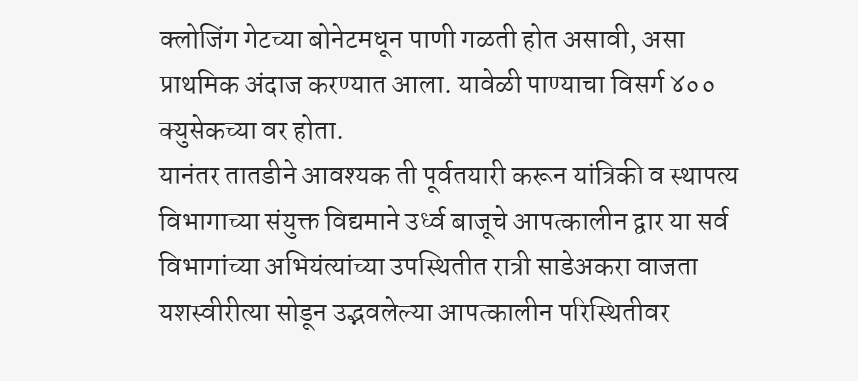क्लोजिंग गेटच्या बोनेटमधून पाणी गळती होत असावी, असा प्राथमिक अंदाज करण्यात आला. यावेळी पाण्याचा विसर्ग ४०० क्युसेकच्या वर होता.
यानंतर तातडीने आवश्यक ती पूर्वतयारी करून यांत्रिकी व स्थापत्य विभागाच्या संयुक्त विद्यमाने उर्ध्व बाजूचे आपत्कालीन द्वार या सर्व विभागांच्या अभियंत्यांच्या उपस्थितीत रात्री साडेअकरा वाजता यशस्वीरीत्या सोडून उद्भवलेल्या आपत्कालीन परिस्थितीवर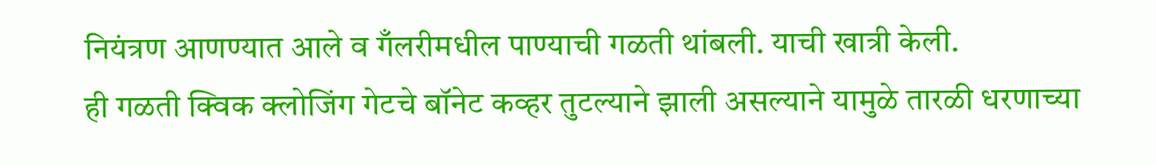नियंत्रण आणण्यात आले व गँलरीमधील पाण्याची गळती थांबली. याची खात्री केली.
ही गळती क्विक क्लोजिंग गेटचे बॉनेट कव्हर तुटल्याने झाली असल्याने यामुळे तारळी धरणाच्या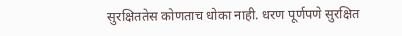सुरक्षिततेस कोणताच धोका नाही. धरण पूर्णपणे सुरक्षित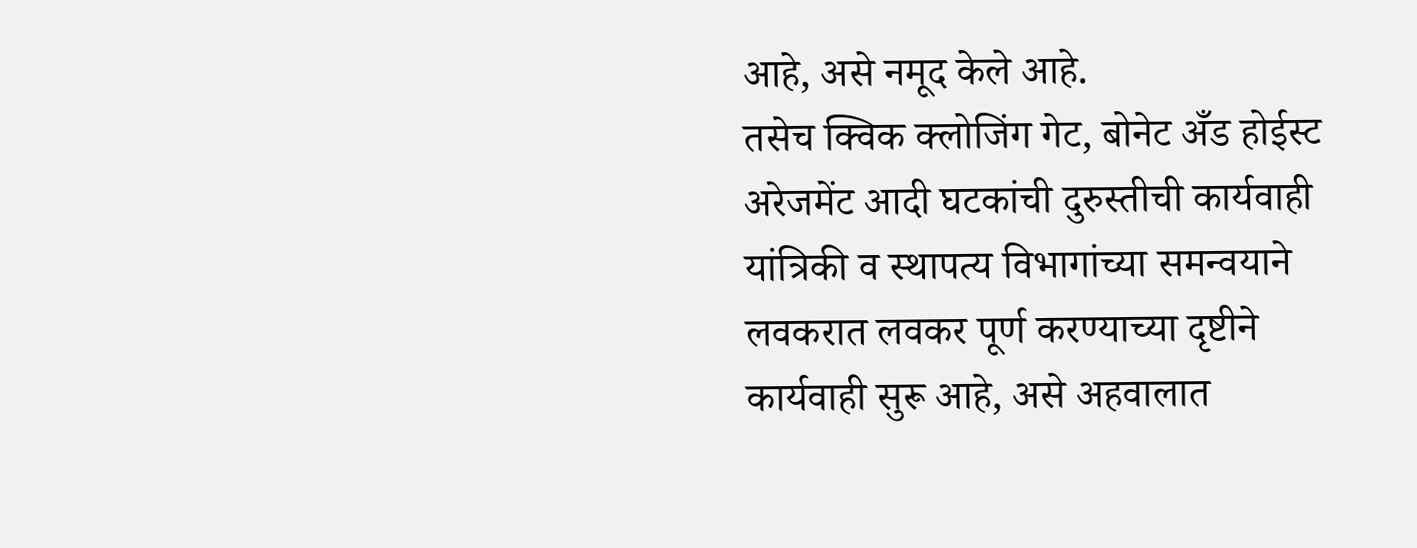आहे, असे नमूद केले आहे.
तसेच क्विक क्लोजिंग गेट, बोनेट अँड होईस्ट अरेजमेंट आदी घटकांची दुरुस्तीची कार्यवाही यांत्रिकी व स्थापत्य विभागांच्या समन्वयाने लवकरात लवकर पूर्ण करण्याच्या दृष्टीने कार्यवाही सुरू आहे, असे अहवालात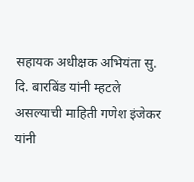सहायक अधीक्षक अभियंता सु. दि. बारबिंड यांनी म्हटले असल्याची माहिती गणेश इंजेकर यांनी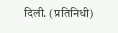दिली. (प्रतिनिधी)